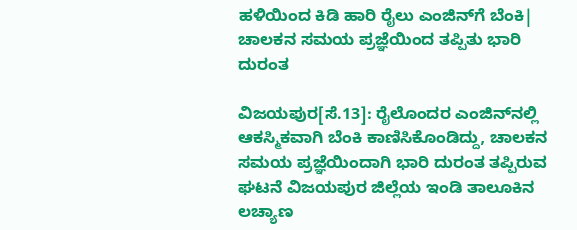ಹಳಿಯಿಂದ ಕಿಡಿ ಹಾರಿ ರೈಲು ಎಂಜಿನ್‌ಗೆ ಬೆಂಕಿ| ಚಾಲಕನ ಸಮಯ ಪ್ರಜ್ಞೆಯಿಂದ ತಪ್ಪಿತು ಭಾರಿ ದುರಂತ

ವಿಜಯಪುರ[ಸೆ.13]: ರೈಲೊಂದರ ಎಂಜಿನ್‌ನಲ್ಲಿ ಆಕಸ್ಮಿಕವಾಗಿ ಬೆಂಕಿ ಕಾಣಿಸಿಕೊಂಡಿದ್ದು, ಚಾಲಕನ ಸಮಯ ಪ್ರಜ್ಞೆಯಿಂದಾಗಿ ಭಾರಿ ದುರಂತ ತಪ್ಪಿರುವ ಘಟನೆ ವಿಜಯಪುರ ಜಿಲ್ಲೆಯ ಇಂಡಿ ತಾಲೂಕಿನ ಲಚ್ಯಾಣ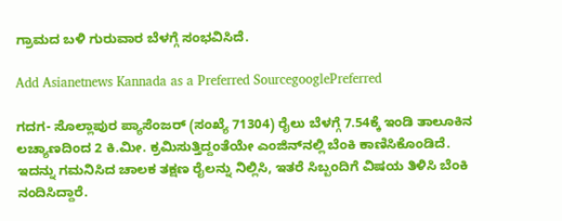ಗ್ರಾಮದ ಬಳಿ ಗುರುವಾರ ಬೆಳಗ್ಗೆ ಸಂಭವಿಸಿದೆ.

Add Asianetnews Kannada as a Preferred SourcegooglePreferred

ಗದಗ- ಸೊಲ್ಲಾಪುರ ಪ್ಯಾಸೆಂಜರ್‌ (ಸಂಖ್ಯೆ 71304) ರೈಲು ಬೆಳಗ್ಗೆ 7.54ಕ್ಕೆ ಇಂಡಿ ತಾಲೂಕಿನ ಲಚ್ಯಾಣದಿಂದ 2 ಕಿ.ಮೀ. ಕ್ರಮಿಸುತ್ತಿದ್ದಂತೆಯೇ ಎಂಜಿನ್‌ನಲ್ಲಿ ಬೆಂಕಿ ಕಾಣಿಸಿಕೊಂಡಿದೆ. ಇದನ್ನು ಗಮನಿಸಿದ ಚಾಲಕ ತಕ್ಷಣ ರೈಲನ್ನು ನಿಲ್ಲಿಸಿ, ಇತರೆ ಸಿಬ್ಬಂದಿಗೆ ವಿಷಯ ತಿಳಿಸಿ ಬೆಂಕಿ ನಂದಿಸಿದ್ದಾರೆ.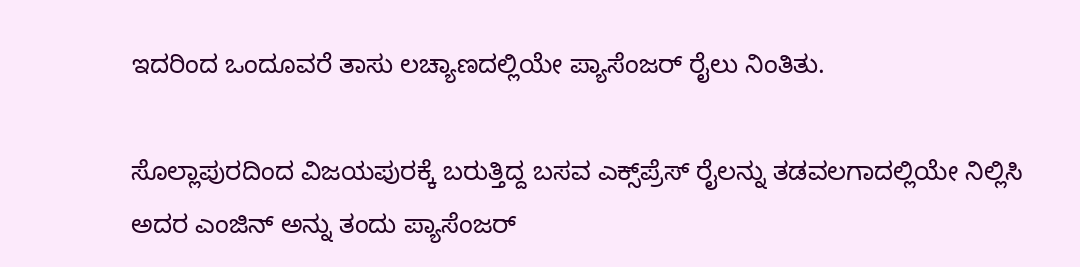ಇದರಿಂದ ಒಂದೂವರೆ ತಾಸು ಲಚ್ಯಾಣದಲ್ಲಿಯೇ ಪ್ಯಾಸೆಂಜರ್‌ ರೈಲು ನಿಂತಿತು.

ಸೊಲ್ಲಾಪುರದಿಂದ ವಿಜಯಪುರಕ್ಕೆ ಬರುತ್ತಿದ್ದ ಬಸವ ಎಕ್ಸ್‌ಪ್ರೆಸ್‌ ರೈಲನ್ನು ತಡವಲಗಾದಲ್ಲಿಯೇ ನಿಲ್ಲಿಸಿ ಅದರ ಎಂಜಿನ್‌ ಅನ್ನು ತಂದು ಪ್ಯಾಸೆಂಜರ್‌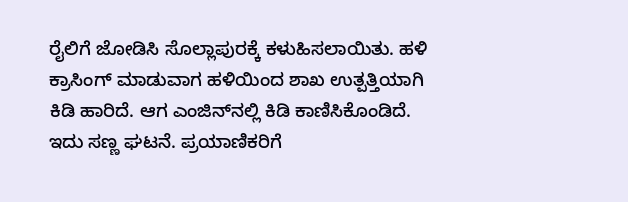ರೈಲಿಗೆ ಜೋಡಿಸಿ ಸೊಲ್ಲಾಪುರಕ್ಕೆ ಕಳುಹಿಸಲಾಯಿತು. ಹಳಿ ಕ್ರಾಸಿಂಗ್‌ ಮಾಡುವಾಗ ಹಳಿಯಿಂದ ಶಾಖ ಉತ್ಪತ್ತಿಯಾಗಿ ಕಿಡಿ ಹಾರಿದೆ. ಆಗ ಎಂಜಿನ್‌ನಲ್ಲಿ ಕಿಡಿ ಕಾಣಿಸಿಕೊಂಡಿದೆ. ಇದು ಸಣ್ಣ ಘಟನೆ. ಪ್ರಯಾಣಿಕರಿಗೆ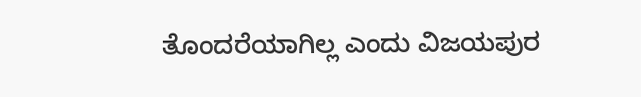ತೊಂದರೆಯಾಗಿಲ್ಲ ಎಂದು ವಿಜಯಪುರ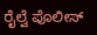ರೈಲ್ವೆ ಪೊಲೀಸ್‌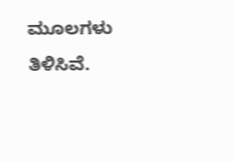ಮೂಲಗಳು ತಿಳಿಸಿವೆ.